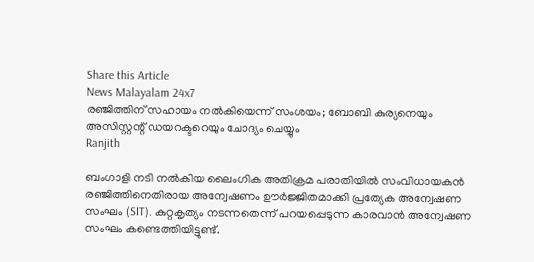Share this Article
News Malayalam 24x7
രഞ്ജിത്തിന് സഹായം നൽകിയെന്ന് സംശയം; ബോബി കുര്യനെയും അസിസ്റ്റന്റ് ഡയറക്ടറെയും ചോദ്യം ചെയ്യും
Ranjith

ബംഗാളി നടി നൽകിയ ലൈംഗിക അതിക്രമ പരാതിയിൽ സംവിധായകൻ രഞ്ജിത്തിനെതിരായ അന്വേഷണം ഊർജ്ജിതമാക്കി പ്രത്യേക അന്വേഷണ സംഘം (SIT). കുറ്റകൃത്യം നടന്നതെന്ന് പറയപ്പെടുന്ന കാരവാൻ അന്വേഷണ സംഘം കണ്ടെത്തിയിട്ടുണ്ട്.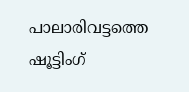പാലാരിവട്ടത്തെ ഷൂട്ടിംഗ്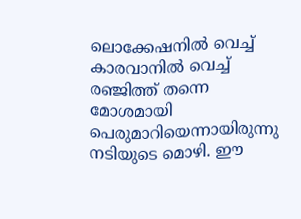ലൊക്കേഷനിൽ വെച്ച് കാരവാനിൽ വെച്ച് രഞ്ജിത്ത് തന്നെ മോശമായി പെരുമാറിയെന്നായിരുന്നു നടിയുടെ മൊഴി. ഈ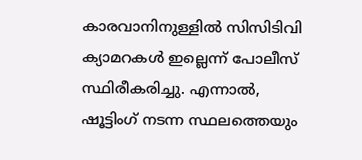കാരവാനിനുള്ളിൽ സിസിടിവി ക്യാമറകൾ ഇല്ലെന്ന് പോലീസ് സ്ഥിരീകരിച്ചു. എന്നാൽ, ഷൂട്ടിംഗ് നടന്ന സ്ഥലത്തെയും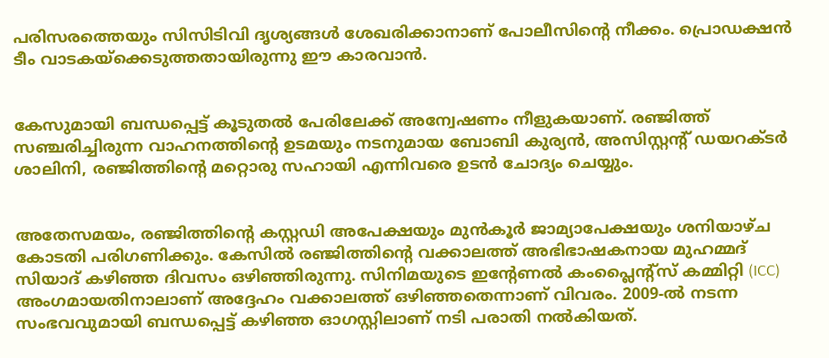പരിസരത്തെയും സിസിടിവി ദൃശ്യങ്ങൾ ശേഖരിക്കാനാണ് പോലീസിന്റെ നീക്കം. പ്രൊഡക്ഷൻ ടീം വാടകയ്‌ക്കെടുത്തതായിരുന്നു ഈ കാരവാൻ.


കേസുമായി ബന്ധപ്പെട്ട് കൂടുതൽ പേരിലേക്ക് അന്വേഷണം നീളുകയാണ്. രഞ്ജിത്ത് സഞ്ചരിച്ചിരുന്ന വാഹനത്തിന്റെ ഉടമയും നടനുമായ ബോബി കുര്യൻ, അസിസ്റ്റന്റ് ഡയറക്ടർ ശാലിനി, രഞ്ജിത്തിന്റെ മറ്റൊരു സഹായി എന്നിവരെ ഉടൻ ചോദ്യം ചെയ്യും.


അതേസമയം, രഞ്ജിത്തിന്റെ കസ്റ്റഡി അപേക്ഷയും മുൻകൂർ ജാമ്യാപേക്ഷയും ശനിയാഴ്ച കോടതി പരിഗണിക്കും. കേസിൽ രഞ്ജിത്തിന്റെ വക്കാലത്ത് അഭിഭാഷകനായ മുഹമ്മദ് സിയാദ് കഴിഞ്ഞ ദിവസം ഒഴിഞ്ഞിരുന്നു. സിനിമയുടെ ഇന്റേണൽ കംപ്ലൈന്റ്സ് കമ്മിറ്റി (ICC) അംഗമായതിനാലാണ് അദ്ദേഹം വക്കാലത്ത് ഒഴിഞ്ഞതെന്നാണ് വിവരം. 2009-ൽ നടന്ന സംഭവവുമായി ബന്ധപ്പെട്ട് കഴിഞ്ഞ ഓഗസ്റ്റിലാണ് നടി പരാതി നൽകിയത്.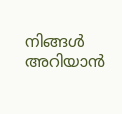നിങ്ങൾ അറിയാൻ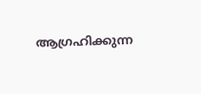ആഗ്രഹിക്കുന്ന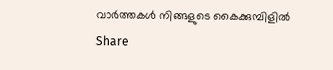വാർത്തകൾ നിങ്ങളുടെ കൈക്കുമ്പിളിൽ
Share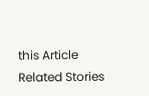this Article
Related Stories